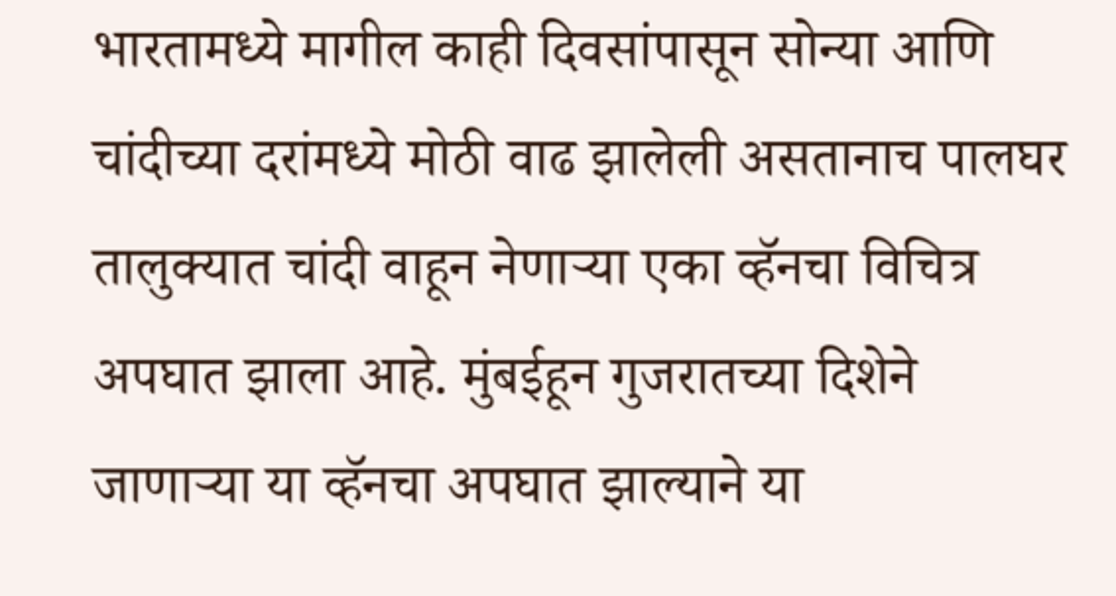भारतामध्ये मागील काही दिवसांपासून सोन्या आणि चांदीच्या दरांमध्ये मोठी वाढ झालेली असतानाच पालघर तालुक्यात चांदी वाहून नेणाऱ्या एका व्हॅनचा विचित्र अपघात झाला आहे. मुंबईहून गुजरातच्या दिशेने जाणाऱ्या या व्हॅनचा अपघात झाल्याने या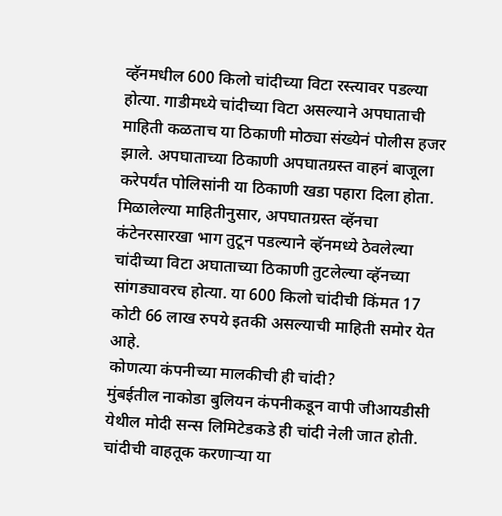व्हॅनमधील 600 किलो चांदीच्या विटा रस्त्यावर पडल्या होत्या. गाडीमध्ये चांदीच्या विटा असल्याने अपघाताची माहिती कळताच या ठिकाणी मोठ्या संख्येनं पोलीस हजर झाले. अपघाताच्या ठिकाणी अपघातग्रस्त वाहनं बाजूला करेपर्यंत पोलिसांनी या ठिकाणी खडा पहारा दिला होता.
मिळालेल्या माहितीनुसार, अपघातग्रस्त व्हॅनचा कंटेनरसारखा भाग तुटून पडल्याने व्हॅनमध्ये ठेवलेल्या चांदीच्या विटा अघाताच्या ठिकाणी तुटलेल्या व्हॅनच्या सांगड्यावरच होत्या. या 600 किलो चांदीची किंमत 17 कोटी 66 लाख रुपये इतकी असल्याची माहिती समोर येत आहे.
कोणत्या कंपनीच्या मालकीची ही चांदी?
मुंबईतील नाकोडा बुलियन कंपनीकडून वापी जीआयडीसी येथील मोदी सन्स लिमिटेडकडे ही चांदी नेली जात होती. चांदीची वाहतूक करणाऱ्या या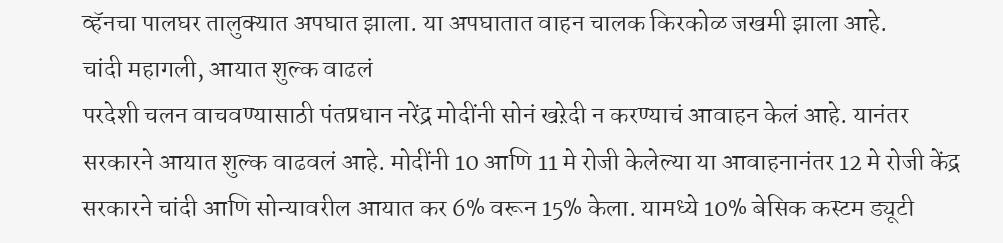व्हॅनचा पालघर तालुक्यात अपघात झाला. या अपघातात वाहन चालक किरकोळ जखमी झाला आहे.
चांदी महागली, आयात शुल्क वाढलं
परदेशी चलन वाचवण्यासाठी पंतप्रधान नरेंद्र मोदींनी सोनं खऱेदी न करण्याचं आवाहन केलं आहे. यानंतर सरकारने आयात शुल्क वाढवलं आहे. मोदींनी 10 आणि 11 मे रोजी केलेल्या या आवाहनानंतर 12 मे रोजी केंद्र सरकारने चांदी आणि सोन्यावरील आयात कर 6% वरून 15% केला. यामध्ये 10% बेसिक कस्टम ड्यूटी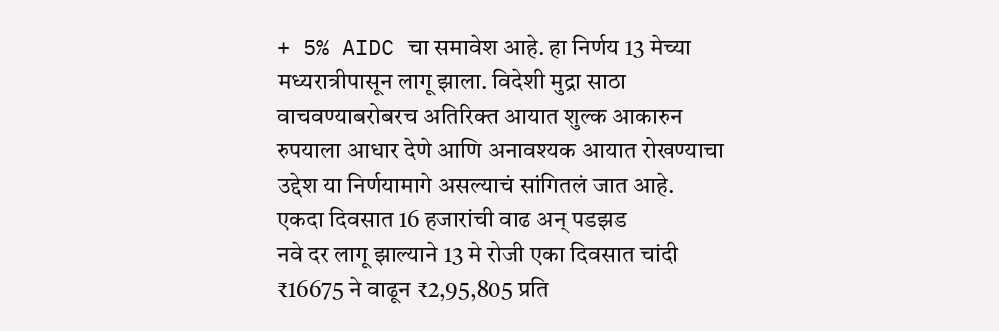+ 5% AIDC चा समावेश आहे. हा निर्णय 13 मेच्या मध्यरात्रीपासून लागू झाला. विदेशी मुद्रा साठा वाचवण्याबरोबरच अतिरिक्त आयात शुल्क आकारुन रुपयाला आधार देणे आणि अनावश्यक आयात रोखण्याचा उद्देश या निर्णयामागे असल्याचं सांगितलं जात आहे.
एकदा दिवसात 16 हजारांची वाढ अन् पडझड
नवे दर लागू झाल्याने 13 मे रोजी एका दिवसात चांदी ₹16675 ने वाढून ₹2,95,805 प्रति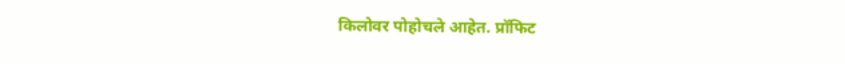किलोवर पोहोचले आहेत. प्रॉफिट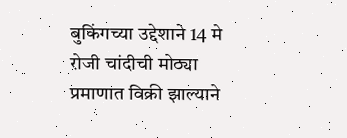बुकिंगच्या उद्देशाने 14 मे रोजी चांदीची मोठ्या प्रमाणात विक्री झाल्याने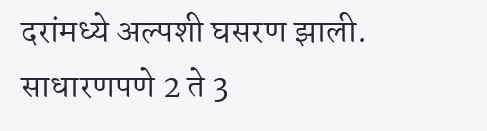दरांमध्ये अल्पशी घसरण झाली. साधारणपणे 2 ते 3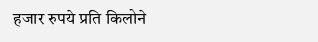हजार रुपये प्रति किलोने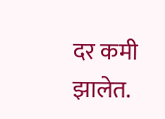दर कमी झालेत.